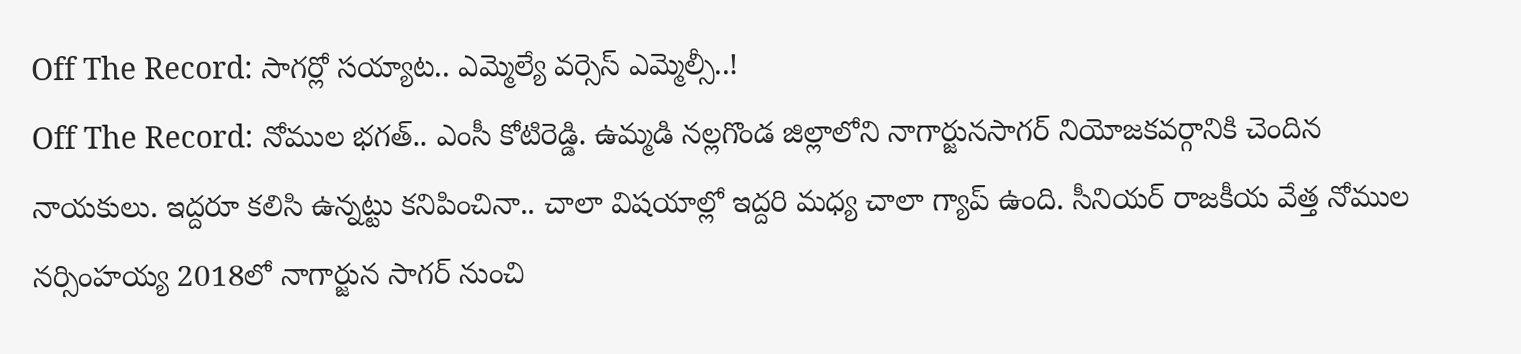Off The Record: సాగర్లో సయ్యాట.. ఎమ్మెల్యే వర్సెస్ ఎమ్మెల్సీ..!
Off The Record: నోముల భగత్.. ఎంసీ కోటిరెడ్డి. ఉమ్మడి నల్లగొండ జిల్లాలోని నాగార్జునసాగర్ నియోజకవర్గానికి చెందిన నాయకులు. ఇద్దరూ కలిసి ఉన్నట్టు కనిపించినా.. చాలా విషయాల్లో ఇద్దరి మధ్య చాలా గ్యాప్ ఉంది. సీనియర్ రాజకీయ వేత్త నోముల నర్సింహయ్య 2018లో నాగార్జున సాగర్ నుంచి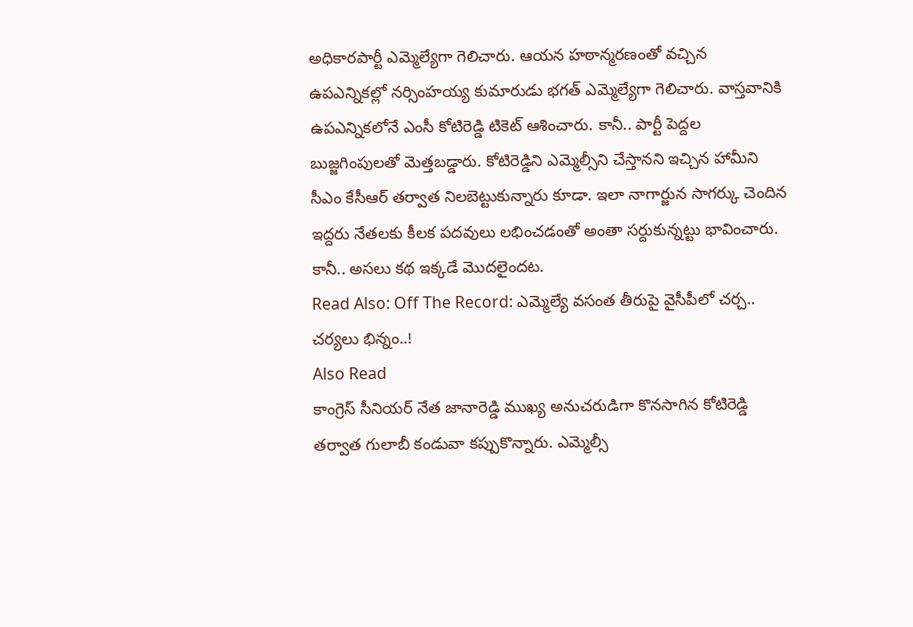అధికారపార్టీ ఎమ్మెల్యేగా గెలిచారు. ఆయన హఠాన్మరణంతో వచ్చిన ఉపఎన్నికల్లో నర్సింహయ్య కుమారుడు భగత్ ఎమ్మెల్యేగా గెలిచారు. వాస్తవానికి ఉపఎన్నికలోనే ఎంసీ కోటిరెడ్డి టికెట్ ఆశించారు. కానీ.. పార్టీ పెద్దల బుజ్జగింపులతో మెత్తబడ్డారు. కోటిరెడ్డిని ఎమ్మెల్సీని చేస్తానని ఇచ్చిన హామీని సీఎం కేసీఆర్ తర్వాత నిలబెట్టుకున్నారు కూడా. ఇలా నాగార్జున సాగర్కు చెందిన ఇద్దరు నేతలకు కీలక పదవులు లభించడంతో అంతా సర్దుకున్నట్టు భావించారు. కానీ.. అసలు కథ ఇక్కడే మొదలైందట.
Read Also: Off The Record: ఎమ్మెల్యే వసంత తీరుపై వైసీపీలో చర్చ.. చర్యలు భిన్నం..!
Also Read
కాంగ్రెస్ సీనియర్ నేత జానారెడ్డి ముఖ్య అనుచరుడిగా కొనసాగిన కోటిరెడ్డి తర్వాత గులాబీ కండువా కప్పుకొన్నారు. ఎమ్మెల్సీ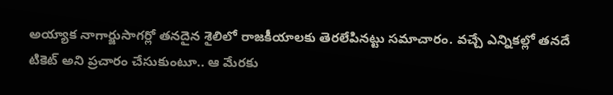అయ్యాక నాగార్జుసాగర్లో తనదైన శైలిలో రాజకీయాలకు తెరలేపినట్టు సమాచారం. వచ్చే ఎన్నికల్లో తనదే టికెట్ అని ప్రచారం చేసుకుంటూ.. ఆ మేరకు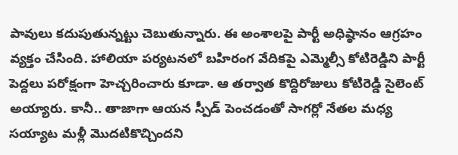పావులు కదుపుతున్నట్టు చెబుతున్నారు. ఈ అంశాలపై పార్టీ అధిష్ఠానం ఆగ్రహం వ్యక్తం చేసింది. హాలియా పర్యటనలో బహిరంగ వేదికపై ఎమ్మెల్సీ కోటిరెడ్డిని పార్టీ పెద్దలు పరోక్షంగా హెచ్చరించారు కూడా. ఆ తర్వాత కొద్దిరోజులు కోటిరెడ్డి సైలెంట్ అయ్యారు. కానీ.. తాజాగా ఆయన స్పీడ్ పెంచడంతో సాగర్లో నేతల మధ్య సయ్యాట మళ్లీ మొదటికొచ్చిందని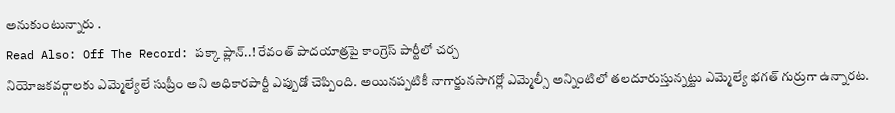అనుకుంటున్నారు .
Read Also: Off The Record: పక్కా ప్లాన్..! రేవంత్ పాదయాత్రపై కాంగ్రెస్ పార్టీలో చర్చ
నియోజకవర్గాలకు ఎమ్మెల్యేలే సుప్రీం అని అధికారపార్టీ ఎప్పుడో చెప్పింది. అయినప్పటికీ నాగార్జునసాగర్లో ఎమ్మెల్సీ అన్నింటిలో తలదూరుస్తున్నట్టు ఎమ్మెల్యే భగత్ గుర్రుగా ఉన్నారట.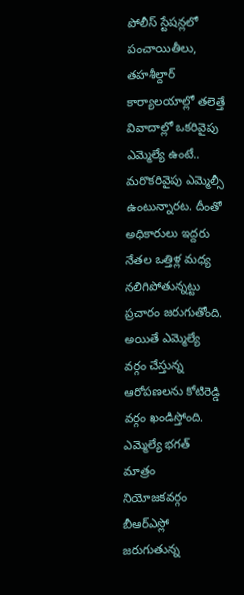పోలీస్ స్టేషన్లలో పంచాయితీలు, తహశీల్దార్ కార్యాలయాల్లో తలెత్తే వివాదాల్లో ఒకరివైపు ఎమ్మెల్యే ఉంటే.. మరొకరివైపు ఎమ్మెల్సీ ఉంటున్నారట. దీంతో అధికారులు ఇద్దరు నేతల ఒత్తిళ్ల మధ్య నలిగిపోతున్నట్టు ప్రచారం జరుగుతోంది. అయితే ఎమ్మెల్యే వర్గం చేస్తున్న ఆరోపణలను కోటిరెడ్డి వర్గం ఖండిస్తోంది. ఎమ్మెల్యే భగత్ మాత్రం నియోజకవర్గం బీఆర్ఎస్లో జరుగుతున్న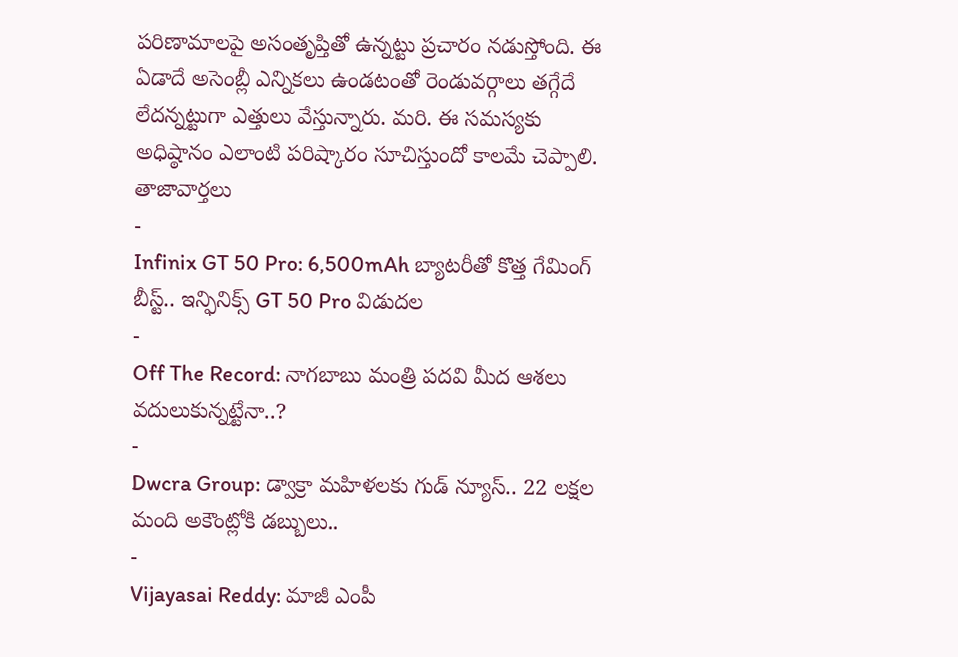పరిణామాలపై అసంతృప్తితో ఉన్నట్టు ప్రచారం నడుస్తోంది. ఈ ఏడాదే అసెంబ్లీ ఎన్నికలు ఉండటంతో రెండువర్గాలు తగ్గేదే లేదన్నట్టుగా ఎత్తులు వేస్తున్నారు. మరి. ఈ సమస్యకు అధిష్ఠానం ఎలాంటి పరిష్కారం సూచిస్తుందో కాలమే చెప్పాలి.
తాజావార్తలు
-
Infinix GT 50 Pro: 6,500mAh బ్యాటరీతో కొత్త గేమింగ్ బీస్ట్.. ఇన్ఫినిక్స్ GT 50 Pro విడుదల
-
Off The Record: నాగబాబు మంత్రి పదవి మీద ఆశలు వదులుకున్నట్టేనా..?
-
Dwcra Group: డ్వాక్రా మహిళలకు గుడ్ న్యూస్.. 22 లక్షల మంది అకౌంట్లోకి డబ్బులు..
-
Vijayasai Reddy: మాజీ ఎంపీ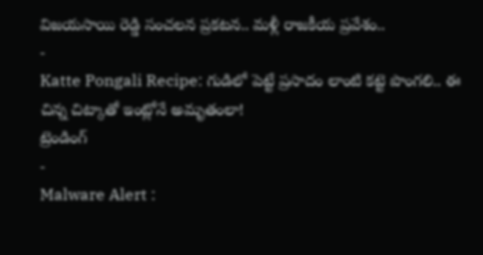విజయసాయి రెడ్డి సంచలన ప్రకటన.. మళ్లీ రాజకీయ ప్రవేశం..
-
Katte Pongali Recipe: గుడిలో పెట్టే ప్రసాదం లాంటి కట్టె పొంగలి.. ఈ చిన్న చిట్కాతో ఇంట్లోనే అమృతంలా!
ట్రెండింగ్
-
Malware Alert :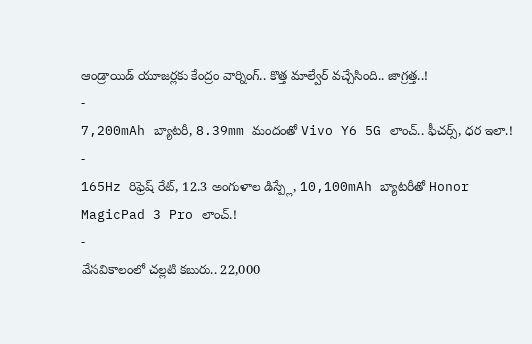ఆండ్రాయిడ్ యూజర్లకు కేంద్రం వార్నింగ్.. కొత్త మాల్వేర్ వచ్చేసింది.. జాగ్రత్త..!
-
7,200mAh బ్యాటరీ, 8.39mm మందంతో Vivo Y6 5G లాంచ్.. ఫీచర్స్, ధర ఇలా.!
-
165Hz రిఫ్రెష్ రేట్, 12.3 అంగుళాల డిస్ప్లే, 10,100mAh బ్యాటరీతో Honor MagicPad 3 Pro లాంచ్.!
-
వేసవికాలంలో చల్లటి కబురు.. 22,000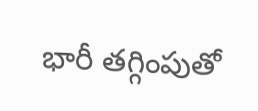భారీ తగ్గింపుతో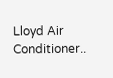Lloyd Air Conditioner..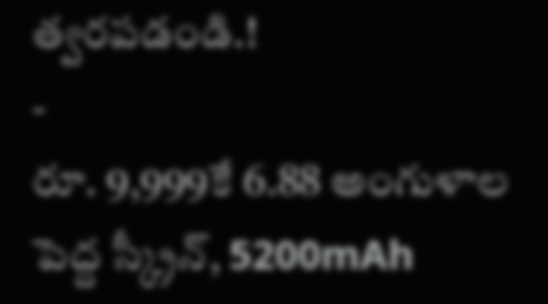త్వరపడండి.!
-
రూ. 9,999కే 6.88 అంగుళాల పెద్ద స్క్రీన్, 5200mAh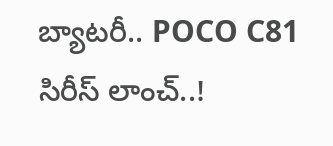బ్యాటరీ.. POCO C81 సిరీస్ లాంచ్..!